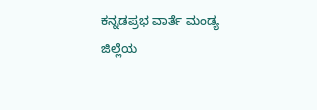ಕನ್ನಡಪ್ರಭ ವಾರ್ತೆ ಮಂಡ್ಯ
ಜಿಲ್ಲೆಯ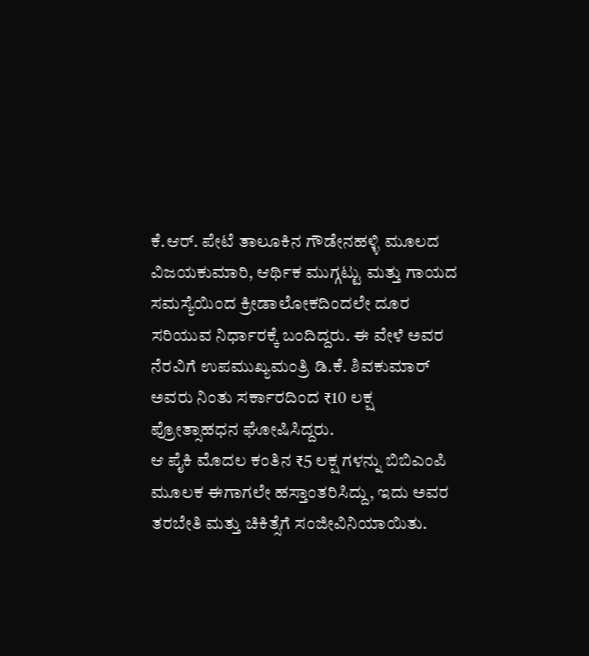ಕೆ.ಆರ್. ಪೇಟೆ ತಾಲೂಕಿನ ಗೌಡೇನಹಳ್ಳಿ ಮೂಲದ ವಿಜಯಕುಮಾರಿ, ಆರ್ಥಿಕ ಮುಗ್ಗಟ್ಟು ಮತ್ತು ಗಾಯದ ಸಮಸ್ಯೆಯಿಂದ ಕ್ರೀಡಾಲೋಕದಿಂದಲೇ ದೂರ ಸರಿಯುವ ನಿರ್ಧಾರಕ್ಕೆ ಬಂದಿದ್ದರು. ಈ ವೇಳೆ ಅವರ ನೆರವಿಗೆ ಉಪಮುಖ್ಯಮಂತ್ರಿ ಡಿ.ಕೆ. ಶಿವಕುಮಾರ್ ಅವರು ನಿಂತು ಸರ್ಕಾರದಿಂದ ₹10 ಲಕ್ಷ ಪ್ರೋತ್ಸಾಹಧನ ಘೋಷಿಸಿದ್ದರು.
ಆ ಪೈಕಿ ಮೊದಲ ಕಂತಿನ ₹5 ಲಕ್ಷ ಗಳನ್ನು ಬಿಬಿಎಂಪಿ ಮೂಲಕ ಈಗಾಗಲೇ ಹಸ್ತಾಂತರಿಸಿದ್ದು, ಇದು ಅವರ ತರಬೇತಿ ಮತ್ತು ಚಿಕಿತ್ಸೆಗೆ ಸಂಜೀವಿನಿಯಾಯಿತು.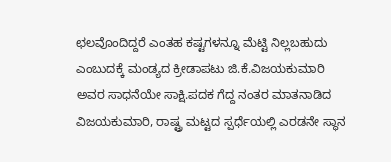ಛಲವೊಂದಿದ್ದರೆ ಎಂತಹ ಕಷ್ಟಗಳನ್ನೂ ಮೆಟ್ಟಿ ನಿಲ್ಲಬಹುದು ಎಂಬುದಕ್ಕೆ ಮಂಡ್ಯದ ಕ್ರೀಡಾಪಟು ಜಿ.ಕೆ.ವಿಜಯಕುಮಾರಿ ಅವರ ಸಾಧನೆಯೇ ಸಾಕ್ಷಿ.ಪದಕ ಗೆದ್ದ ನಂತರ ಮಾತನಾಡಿದ ವಿಜಯಕುಮಾರಿ, ರಾಷ್ಟ್ರ ಮಟ್ಟದ ಸ್ಪರ್ಧೆಯಲ್ಲಿ ಎರಡನೇ ಸ್ಥಾನ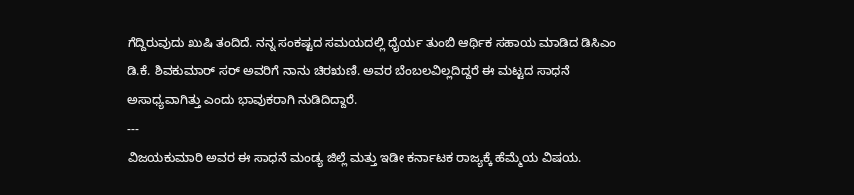ಗೆದ್ದಿರುವುದು ಖುಷಿ ತಂದಿದೆ. ನನ್ನ ಸಂಕಷ್ಟದ ಸಮಯದಲ್ಲಿ ಧೈರ್ಯ ತುಂಬಿ ಆರ್ಥಿಕ ಸಹಾಯ ಮಾಡಿದ ಡಿಸಿಎಂ ಡಿ.ಕೆ. ಶಿವಕುಮಾರ್ ಸರ್ ಅವರಿಗೆ ನಾನು ಚಿರಋಣಿ. ಅವರ ಬೆಂಬಲವಿಲ್ಲದಿದ್ದರೆ ಈ ಮಟ್ಟದ ಸಾಧನೆ ಅಸಾಧ್ಯವಾಗಿತ್ತು ಎಂದು ಭಾವುಕರಾಗಿ ನುಡಿದಿದ್ದಾರೆ.
---
ವಿಜಯಕುಮಾರಿ ಅವರ ಈ ಸಾಧನೆ ಮಂಡ್ಯ ಜಿಲ್ಲೆ ಮತ್ತು ಇಡೀ ಕರ್ನಾಟಕ ರಾಜ್ಯಕ್ಕೆ ಹೆಮ್ಮೆಯ ವಿಷಯ.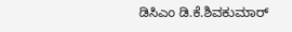ಡಿಸಿಎಂ ಡಿ.ಕೆ.ಶಿವಕುಮಾರ್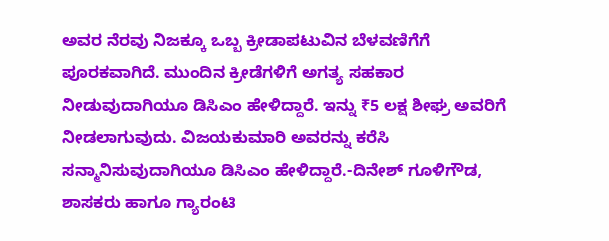ಅವರ ನೆರವು ನಿಜಕ್ಕೂ ಒಬ್ಬ ಕ್ರೀಡಾಪಟುವಿನ ಬೆಳವಣಿಗೆಗೆ ಪೂರಕವಾಗಿದೆ. ಮುಂದಿನ ಕ್ರೀಡೆಗಳಿಗೆ ಅಗತ್ಯ ಸಹಕಾರ ನೀಡುವುದಾಗಿಯೂ ಡಿಸಿಎಂ ಹೇಳಿದ್ದಾರೆ. ಇನ್ನು ₹5 ಲಕ್ಷ ಶೀಘ್ರ ಅವರಿಗೆ ನೀಡಲಾಗುವುದು. ವಿಜಯಕುಮಾರಿ ಅವರನ್ನು ಕರೆಸಿ ಸನ್ಮಾನಿಸುವುದಾಗಿಯೂ ಡಿಸಿಎಂ ಹೇಳಿದ್ದಾರೆ.-ದಿನೇಶ್ ಗೂಳಿಗೌಡ, ಶಾಸಕರು ಹಾಗೂ ಗ್ಯಾರಂಟಿ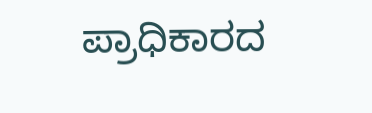ಪ್ರಾಧಿಕಾರದ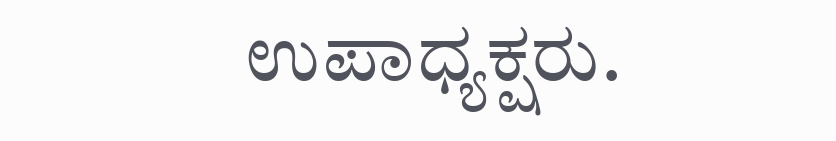ಉಪಾಧ್ಯಕ್ಷರು.